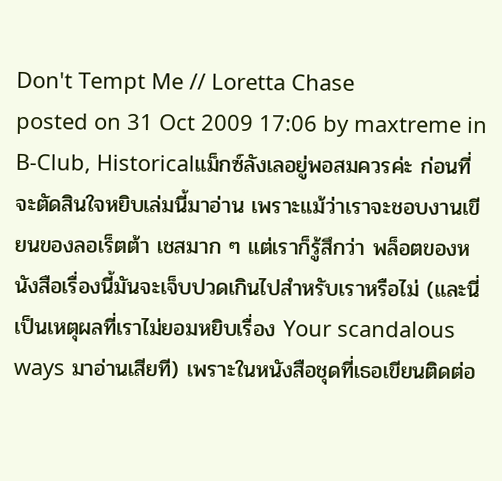Don't Tempt Me // Loretta Chase
posted on 31 Oct 2009 17:06 by maxtreme in B-Club, Historicalแม็กซ์ลังเลอยู่พอสมควรค่ะ ก่อนที่จะตัดสินใจหยิบเล่มนี้มาอ่าน เพราะแม้ว่าเราจะชอบงานเขียนของลอเร็ตต้า เชสมาก ๆ แต่เราก็รู้สึกว่า พล็อตของหนังสือเรื่องนี้มันจะเจ็บปวดเกินไปสำหรับเราหรือไม่ (และนี่เป็นเหตุผลที่เราไม่ยอมหยิบเรื่อง Your scandalous ways มาอ่านเสียที) เพราะในหนังสือชุดที่เธอเขียนติดต่อ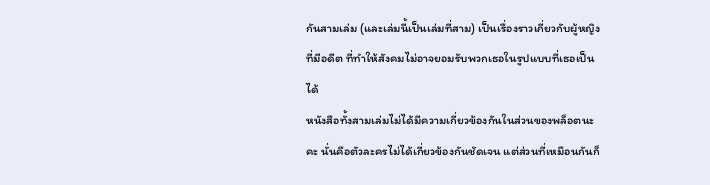กันสามเล่ม (และเล่มนี้เป็นเล่มที่สาม) เป็นเรื่องราวเกี่ยวกับผู้หญิงที่มีอดีต ที่ทำให้สังคมไม่อาจยอมรับพวกเธอในรูปแบบที่เธอเป็นได้
หนังสือทั้งสามเล่มไม่ได้มีความเกี่ยวข้องกันในส่วนของพล็อตนะคะ นั่นคือตัวละครไม่ได้เกี่ยวข้องกันชัดเจน แต่ส่วนที่เหมือนกันก็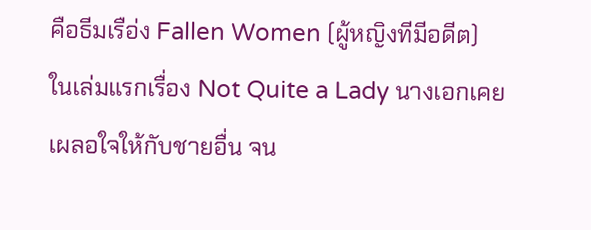คือธีมเรือ่ง Fallen Women (ผู้หญิงทีมีอดีต)
ในเล่มแรกเรื่อง Not Quite a Lady นางเอกเคยเผลอใจให้กับชายอื่น จน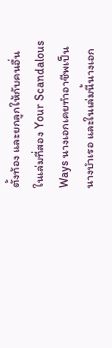ตั้งท้อง และยกลูกให้กับคนอื่น ในเล่มที่สอง Your Scandalous Ways นางเอกเคยทำอาชีพเป็นนางบำเรอ และในเล่มนี้นางเอก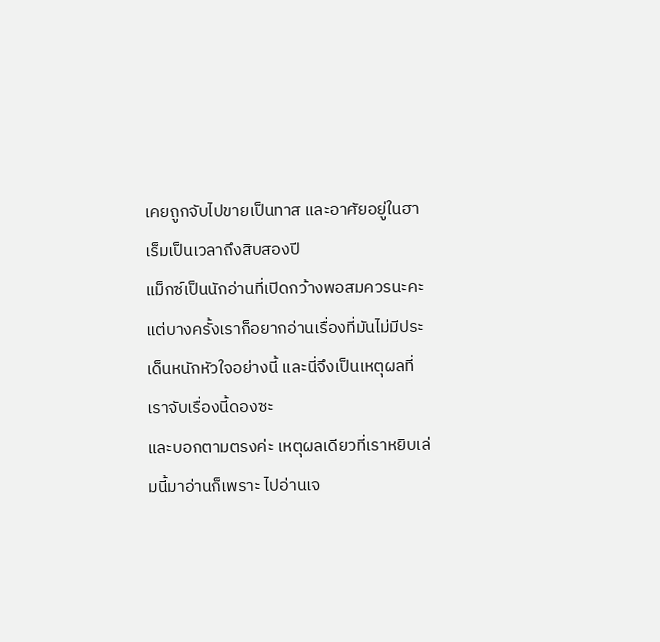เคยถูกจับไปขายเป็นทาส และอาศัยอยู่ในฮาเร็มเป็นเวลาถึงสิบสองปี
แม็กซ์เป็นนักอ่านที่เปิดกว้างพอสมควรนะคะ แต่บางครั้งเราก็อยากอ่านเรื่องที่มันไม่มีประเด็นหนักหัวใจอย่างนี้ และนี่จึงเป็นเหตุผลที่เราจับเรื่องนี้ดองซะ
และบอกตามตรงค่ะ เหตุผลเดียวที่เราหยิบเล่มนี้มาอ่านก็เพราะ ไปอ่านเจ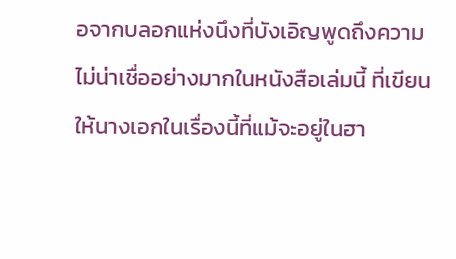อจากบลอกแห่งนึงที่บังเอิญพูดถึงความไม่น่าเชื่ออย่างมากในหนังสือเล่มนี้ ที่เขียนให้นางเอกในเรื่องนี้ที่แม้จะอยู่ในฮา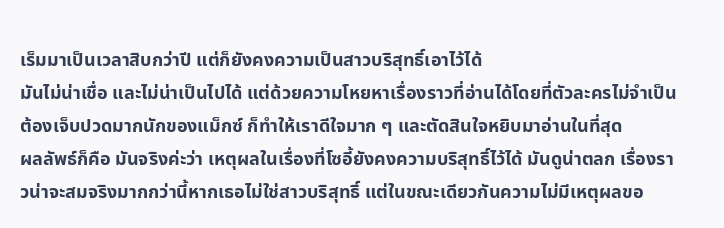เร็มมาเป็นเวลาสิบกว่าปี แต่ก็ยังคงความเป็นสาวบริสุทธิ์เอาไว้ได้
มันไม่น่าเชื่อ และไม่น่าเป็นไปได้ แต่ด้วยความโหยหาเรื่องราวที่อ่านได้โดยที่ตัวละครไม่จำเป็นต้องเจ็บปวดมากนักของแม็กซ์ ก็ทำให้เราดีใจมาก ๆ และตัดสินใจหยิบมาอ่านในที่สุด
ผลลัพธ์ก็คือ มันจริงค่ะว่า เหตุผลในเรื่องที่โซอี้ยังคงความบริสุทธิ์ไว้ได้ มันดูน่าตลก เรื่องราวน่าจะสมจริงมากกว่านี้หากเธอไม่ใช่สาวบริสุทธิ์ แต่ในขณะเดียวกันความไม่มีเหตุผลขอ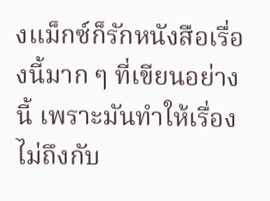งแม็กซ์ก็รักหนังสือเรื่องนี้มาก ๆ ที่เขียนอย่างนี้ เพราะมันทำให้เรื่องไม่ถึงกับ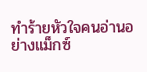ทำร้ายหัวใจคนอ่านอย่างแม็กซ์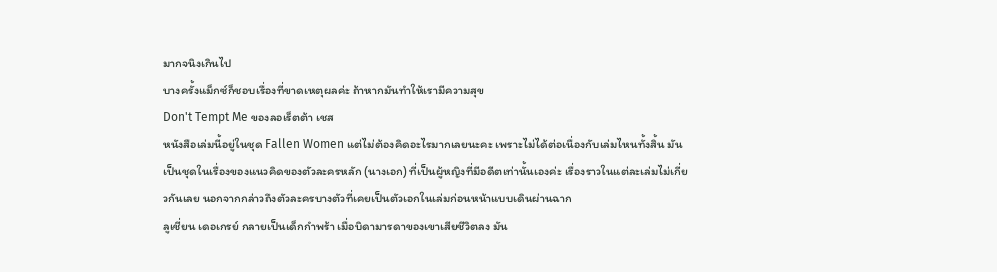มากจนิงเกินไป
บางครั้งแม็กซ์ก็ชอบเรื่องที่ขาดเหตุผลค่ะ ถ้าหากมันทำให้เรามีความสุข
Don't Tempt Me ของลอเร็ตต้า เชส
หนังสือเล่มนี้อยู่ในชุด Fallen Women แต่ไม่ต้องคิดอะไรมากเลยนะคะ เพราะไม่ได้ต่อเนื่องกับเล่มไหนทั้งสิ้น มันเป็นชุดในเรื่องของแนวคิดของตัวละครหลัก (นางเอก) ที่เป็นผู้หญิงที่มีอดีตเท่านั้นเองค่ะ เรื่องราวในแต่ละเล่มไม่เกี่ยวกันเลย นอกจากกล่าวถึงตัวละครบางตัวที่เคยเป็นตัวเอกในเล่มก่อนหน้าแบบเดินผ่านฉาก
ลูเชี่ยน เดอเกรย์ กลายเป็นเด็กกำพร้า เมื่อบิดามารดาของเขาเสียชีวิตลง มัน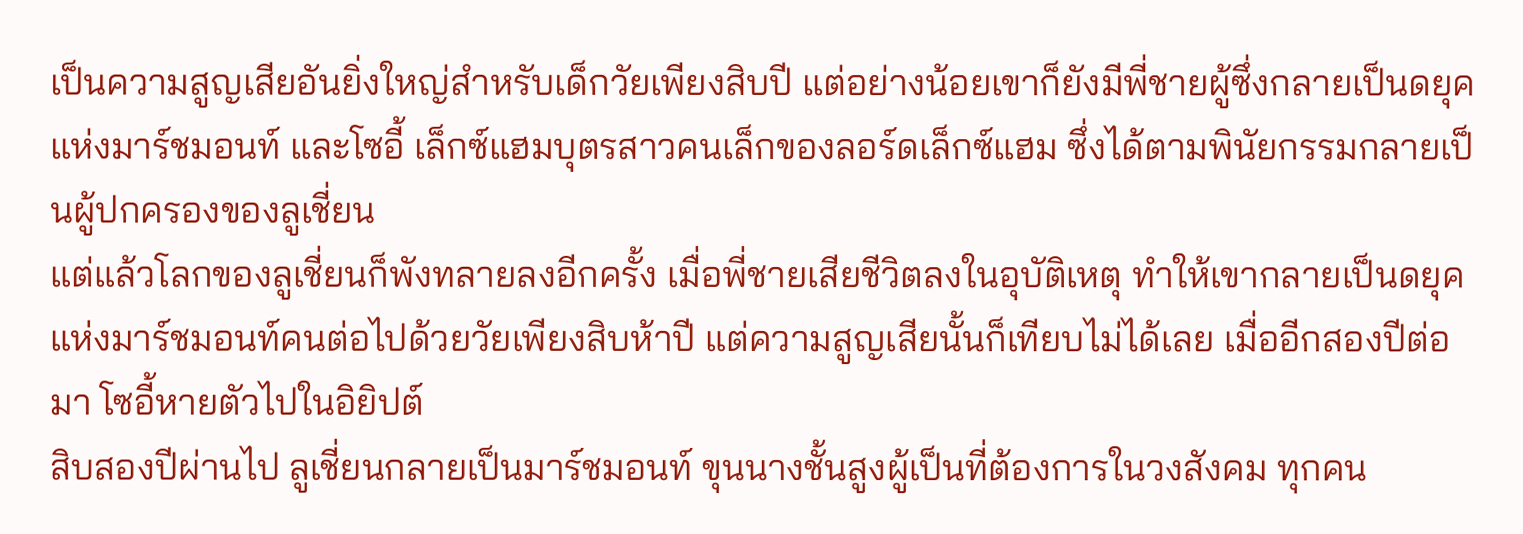เป็นความสูญเสียอันยิ่งใหญ่สำหรับเด็กวัยเพียงสิบปี แต่อย่างน้อยเขาก็ยังมีพี่ชายผู้ซึ่งกลายเป็นดยุคแห่งมาร์ชมอนท์ และโซอี้ เล็กซ์แฮมบุตรสาวคนเล็กของลอร์ดเล็กซ์แฮม ซึ่งได้ตามพินัยกรรมกลายเป็นผู้ปกครองของลูเชี่ยน
แต่แล้วโลกของลูเชี่ยนก็พังทลายลงอีกครั้ง เมื่อพี่ชายเสียชีวิตลงในอุบัติเหตุ ทำให้เขากลายเป็นดยุคแห่งมาร์ชมอนท์คนต่อไปด้วยวัยเพียงสิบห้าปี แต่ความสูญเสียนั้นก็เทียบไม่ได้เลย เมื่ออีกสองปีต่อมา โซอี้หายตัวไปในอิยิปต์
สิบสองปีผ่านไป ลูเชี่ยนกลายเป็นมาร์ชมอนท์ ขุนนางชั้นสูงผู้เป็นที่ต้องการในวงสังคม ทุกคน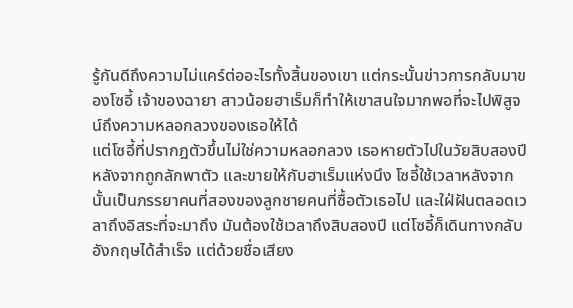รู้กันดีถึงความไม่แคร์ต่ออะไรทั้งสิ้นของเขา แต่กระนั้นข่าวการกลับมาของโซอี้ เจ้าของฉายา สาวน้อยฮาเร็มก็ทำให้เขาสนใจมากพอที่จะไปพิสูจน์ถึงความหลอกลวงของเธอให้ได้
แต่โซอี้ที่ปรากฎตัวขึ้นไม่ใช่ความหลอกลวง เธอหายตัวไปในวัยสิบสองปี หลังจากถูกลักพาตัว และขายให้กับฮาเร็มแห่งนึง โซอี้ใช้เวลาหลังจากนั้นเป็นภรรยาคนที่สองของลูกชายคนที่ซื้อตัวเธอไป และใฝ่ฝันตลอดเวลาถึงอิสระที่จะมาถึง มันต้องใช้เวลาถึงสิบสองปี แต่โซอี้ก็เดินทางกลับอังกฤษได้สำเร็จ แต่ด้วยชื่อเสียง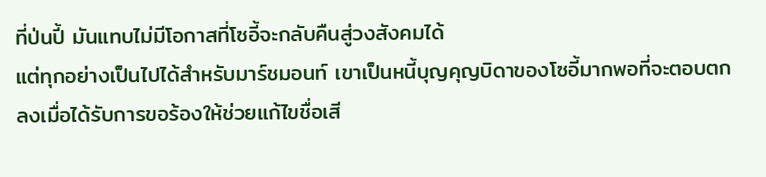ที่ป่นปี้ มันแทบไม่มีโอกาสที่โซอี้จะกลับคืนสู่วงสังคมได้
แต่ทุกอย่างเป็นไปได้สำหรับมาร์ชมอนท์ เขาเป็นหนี้บุญคุญบิดาของโซอี้มากพอที่จะตอบตกลงเมื่อได้รับการขอร้องให้ช่วยแก้ไขชื่อเสี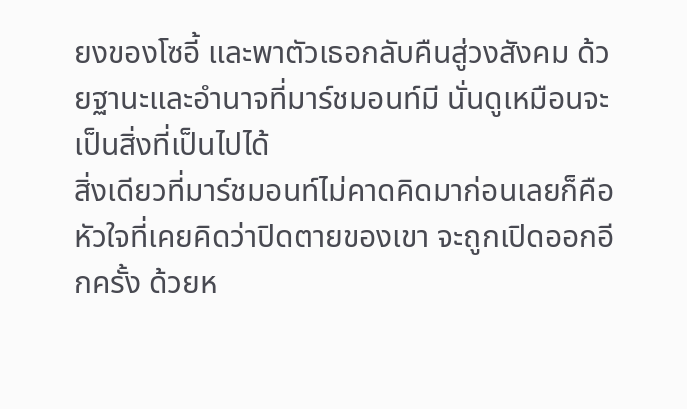ยงของโซอี้ และพาตัวเธอกลับคืนสู่วงสังคม ด้วยฐานะและอำนาจที่มาร์ชมอนท์มี นั่นดูเหมือนจะเป็นสิ่งที่เป็นไปได้
สิ่งเดียวที่มาร์ชมอนท์ไม่คาดคิดมาก่อนเลยก็คือ หัวใจที่เคยคิดว่าปิดตายของเขา จะถูกเปิดออกอีกครั้ง ด้วยห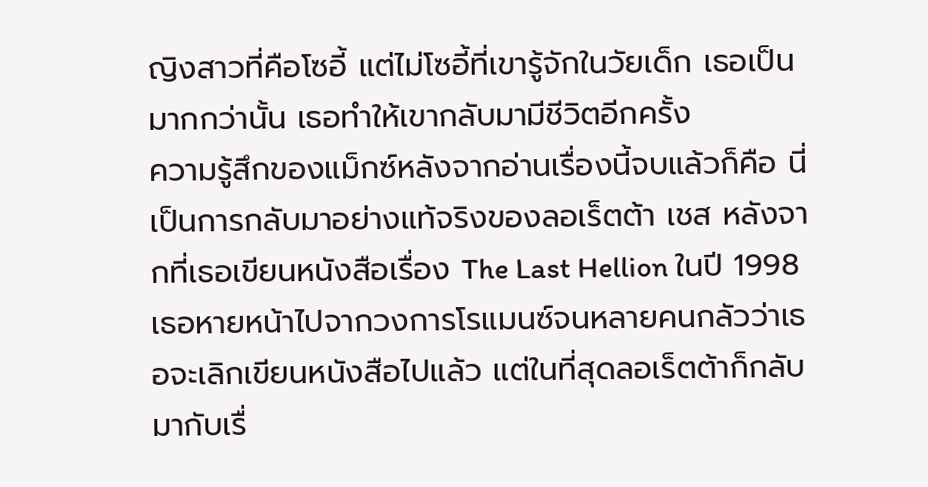ญิงสาวที่คือโซอี้ แต่ไม่โซอี้ที่เขารู้จักในวัยเด็ก เธอเป็นมากกว่านั้น เธอทำให้เขากลับมามีชีวิตอีกครั้ง
ความรู้สึกของแม็กซ์หลังจากอ่านเรื่องนี้จบแล้วก็คือ นี่เป็นการกลับมาอย่างแท้จริงของลอเร็ตต้า เชส หลังจากที่เธอเขียนหนังสือเรื่อง The Last Hellion ในปี 1998 เธอหายหน้าไปจากวงการโรแมนซ์จนหลายคนกลัวว่าเธอจะเลิกเขียนหนังสือไปแล้ว แต่ในที่สุดลอเร็ตต้าก็กลับมากับเรื่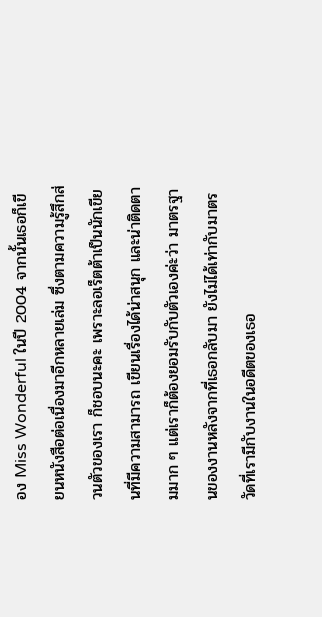อง Miss Wonderful ในปี 2004 จากนั้นเธอก็เขียนหนังสือต่อเนื่องมาอีกหลายเล่ม ซึ่งตามความรู้สึกส่วนตัวของเรา ก็ชอบนะคะ เพราะลอเร็ตต้าเป็นนักเขียนที่มีความสามารถ เขียนเรื่องได้น่าสนุก และน่าติดตามมาก ๆ แต่เราก็ต้องยอมรับกับตัวเองค่ะว่า มาตรฐานของงานหลังจากที่เธอกลับมา ยังไม่ได้เท่ากับมาตรวัดที่เรามีกับงานในอดีตของเธอ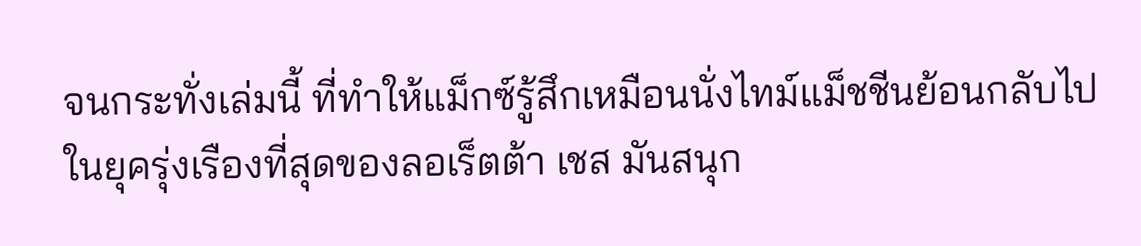จนกระทั่งเล่มนี้ ที่ทำให้แม็กซ์รู้สึกเหมือนนั่งไทม์แม็ชชีนย้อนกลับไปในยุครุ่งเรืองที่สุดของลอเร็ตต้า เชส มันสนุก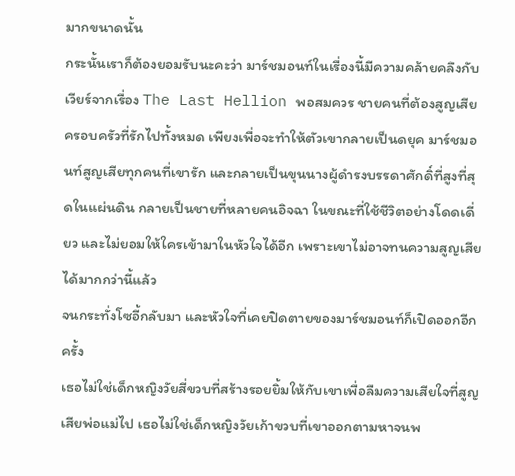มากขนาดนั้น
กระนั้นเราก็ต้องยอมรับนะคะว่า มาร์ชมอนท์ในเรื่องนี้มีความคล้ายคลึงกับเวียร์จากเรื่อง The Last Hellion พอสมควร ชายคนที่ต้องสูญเสียครอบครัวที่รักไปทั้งหมด เพียงเพื่อจะทำให้ตัวเขากลายเป็นดยุค มาร์ชมอนท์สูญเสียทุกคนที่เขารัก และกลายเป็นขุนนางผู้ดำรงบรรดาศักดิ์ที่สูงที่สุดในแผ่นดิน กลายเป็นชายที่หลายคนอิจฉา ในขณะที่ใช้ชีวิตอย่างโดดเดี่ยว และไม่ยอมให้ใครเข้ามาในหัวใจได้อีก เพราะเขาไม่อาจทนความสูญเสียได้มากกว่านี้แล้ว
จนกระทั่งโซอี้กลับมา และหัวใจที่เคยปิดตายของมาร์ชมอนท์ก็เปิดออกอีกครั้ง
เธอไม่ใช่เด็กหญิงวัยสี่ขวบที่สร้างรอยยิ้มให้กับเขาเพื่อลืมความเสียใจที่สูญเสียพ่อแม่ไป เธอไม่ใช่เด็กหญิงวัยเก้าขวบที่เขาออกตามหาจนพ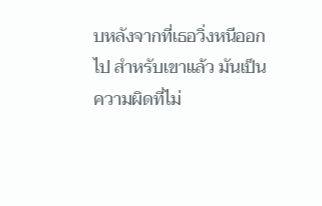บหลังจากที่เธอวิ่งหนีออกไป สำหรับเขาแล้ว มันเป็นความผิดที่ไม่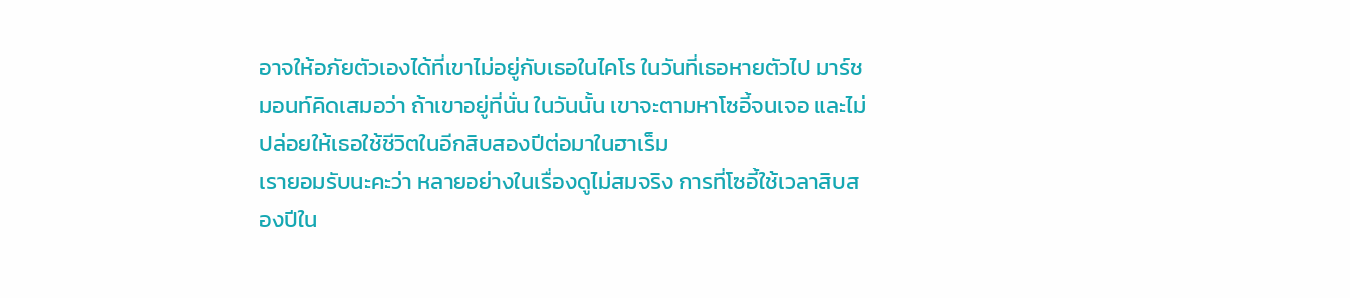อาจให้อภัยตัวเองได้ที่เขาไม่อยู่กับเธอในไคโร ในวันที่เธอหายตัวไป มาร์ชมอนท์คิดเสมอว่า ถ้าเขาอยู่ที่นั่น ในวันนั้น เขาจะตามหาโซอี้จนเจอ และไม่ปล่อยให้เธอใช้ชีวิตในอีกสิบสองปีต่อมาในฮาเร็ม
เรายอมรับนะคะว่า หลายอย่างในเรื่องดูไม่สมจริง การที่โซอี้ใช้เวลาสิบสองปีใน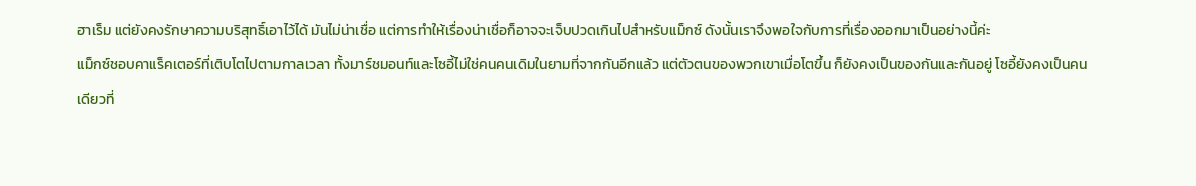ฮาเร็ม แต่ยังคงรักษาความบริสุทธิ์เอาไว้ได้ มันไม่น่าเชื่อ แต่การทำให้เรื่องน่าเชื่อก็อาจจะเจ็บปวดเกินไปสำหรับแม็กซ์ ดังนั้นเราจึงพอใจกับการที่เรื่องออกมาเป็นอย่างนี้ค่ะ
แม็กซ์ชอบคาแร็คเตอร์ที่เติบโตไปตามกาลเวลา ทั้งมาร์ชมอนท์และโซอี้ไม่ใช่คนคนเดิมในยามที่จากกันอีกแล้ว แต่ตัวตนของพวกเขาเมื่อโตขึ้น ก็ยังคงเป็นของกันและกันอยู่ โซอี้ยังคงเป็นคนเดียวที่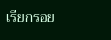เรียกรอย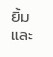ยิ้มและ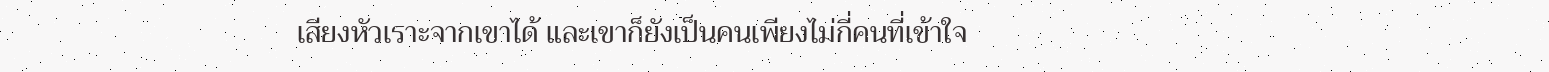เสียงหัวเราะจากเขาได้ และเขาก็ยังเป็นคนเพียงไม่กี่คนที่เข้าใจ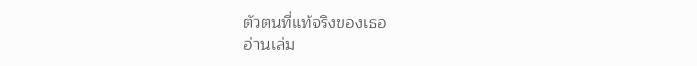ตัวตนที่แท้จริงของเธอ
อ่านเล่ม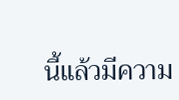นี้แล้วมีความ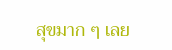สุขมาก ๆ เลย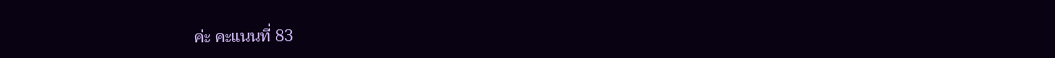ค่ะ คะแนนที่ 83